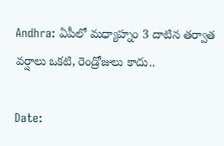Andhra: ఏపీలో మధ్యాహ్నం 3 దాటిన తర్వాత వర్షాలు ఒకటి, రెండ్రోజులు కాదు..

Date: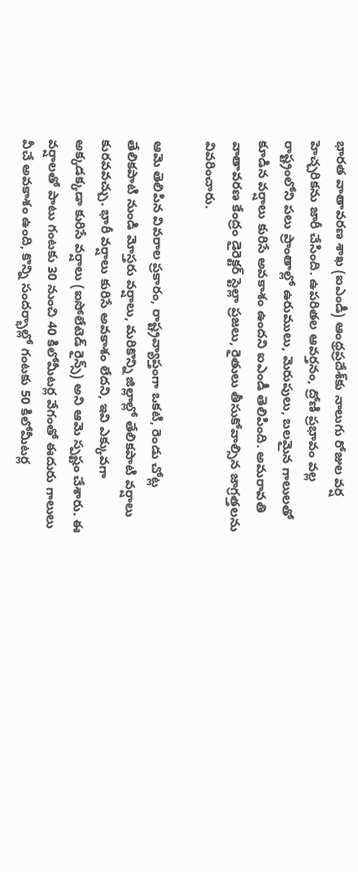భారత వాతావరణ శాఖ (ఐఎండీ) ఆంధ్రప్రదేశ్‌కు నాలుగు రోజుల వర్ష హెచ్చరికను జారీ చేసింది. ఉపరితల ఆవర్తనం, ద్రోణి ప్రభావం వల్ల రాష్ట్రంలోని పలు ప్రాంతాల్లో ఉరుములు, మెరుపులు, బలమైన గాలులతో కూడిన వర్షాలు కురిసే అవకాశం ఉందని ఐఎండీ తెలిపింది. అమరావతి వాతావరణ కేంద్రం డైరెక్టర్ స్టెల్లా ప్రజలు, రైతులు తీసుకోవాల్సిన జాగ్రత్తలను వివరించారు.

ఆమె తెలిపిన వివరాల ప్రకారం, రాష్ట్రవ్యాప్తంగా ఒకటి, రెండు చోట్ల తేలికపాటి నుండి మోస్తరు వర్షాలు, మరికొన్ని జిల్లాల్లో తేలికపాటి వర్షాలు కురవవచ్చు. భారీ వర్షాలు కురిసే అవకాశం లేదని, ఇవి ఎక్కువగా అక్కడక్కడా కురిసే వర్షాలు (ఐసోలేటెడ్ రైన్స్) అని ఆమె స్పష్టం చేశారు. ఈ వర్షాలతో పాటు గంటకు 30 నుంచి 40 కిలోమీటర్ల వేగంతో ఈదురు గాలులు వీచే అవకాశం ఉంది, కొన్ని సందర్భాల్లో గంటకు 50 కిలోమీటర్ల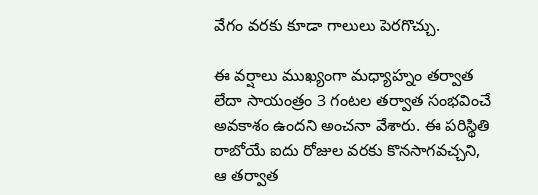వేగం వరకు కూడా గాలులు పెరగొచ్చు.

ఈ వర్షాలు ముఖ్యంగా మధ్యాహ్నం తర్వాత లేదా సాయంత్రం 3 గంటల తర్వాత సంభవించే అవకాశం ఉందని అంచనా వేశారు. ఈ పరిస్థితి రాబోయే ఐదు రోజుల వరకు కొనసాగవచ్చని, ఆ తర్వాత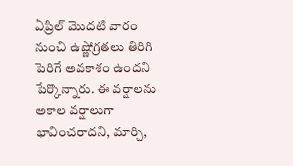ఏప్రిల్ మొదటి వారం నుంచి ఉష్ణోగ్రతలు తిరిగి పెరిగే అవకాశం ఉందని పేర్కొన్నారు. ఈ వర్షాలను అకాల వర్షాలుగా భావించరాదని, మార్చి,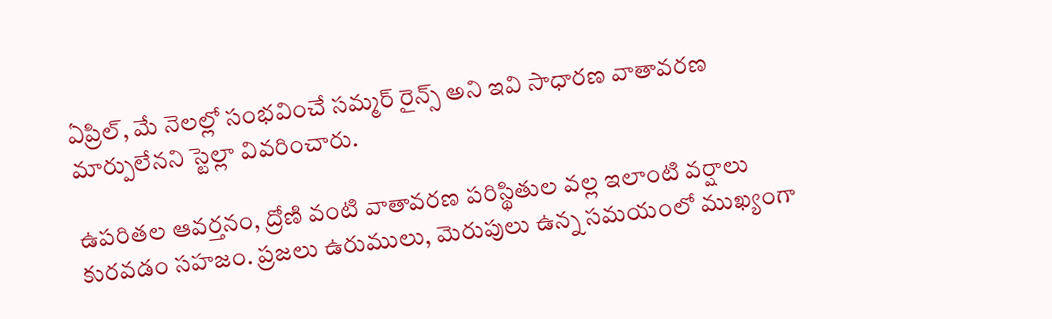ఏప్రిల్, మే నెలల్లో సంభవించే సమ్మర్ రైన్స్ అని ఇవి సాధారణ వాతావరణ మార్పులేనని స్టెల్లా వివరించారు.

ఉపరితల ఆవర్తనం, ద్రోణి వంటి వాతావరణ పరిస్థితుల వల్ల ఇలాంటి వర్షాలు కురవడం సహజం. ప్రజలు ఉరుములు, మెరుపులు ఉన్న సమయంలో ముఖ్యంగా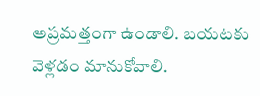అప్రమత్తంగా ఉండాలి. బయటకు వెళ్లడం మానుకోవాలి.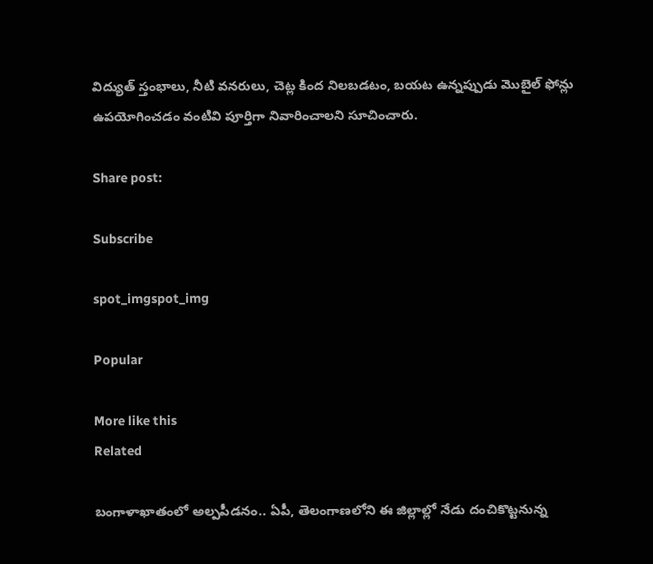విద్యుత్ స్తంభాలు, నీటి వనరులు, చెట్ల కింద నిలబడటం, బయట ఉన్నప్పుడు మొబైల్ ఫోన్లు ఉపయోగించడం వంటివి పూర్తిగా నివారించాలని సూచించారు.

Share post:

Subscribe

spot_imgspot_img

Popular

More like this
Related

బంగాళాఖాతంలో అల్పపీడనం.. ఏపీ, తెలంగాణలోని ఈ జిల్లాల్లో నేడు దంచికొట్టనున్న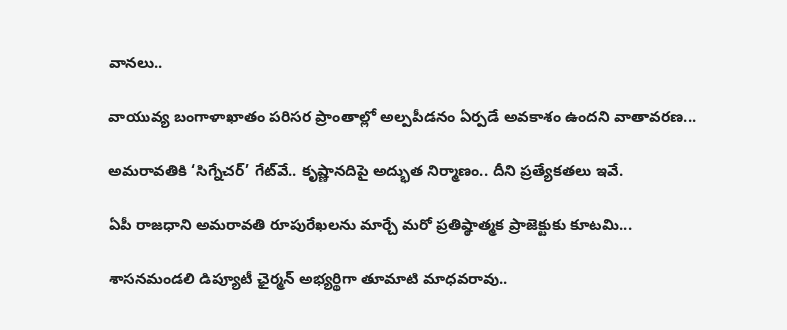వానలు..

వాయువ్య బంగాళాఖాతం పరిసర ప్రాంతాల్లో అల్పపీడనం ఏర్పడే అవకాశం ఉందని వాతావరణ...

అమరావతికి ‘సిగ్నేచర్’ గేట్‌వే.. కృష్ణానదిపై అద్భుత నిర్మాణం.. దీని ప్రత్యేకతలు ఇవే.

ఏపీ రాజధాని అమరావతి రూపురేఖలను మార్చే మరో ప్రతిష్ఠాత్మక ప్రాజెక్టుకు కూటమి...

శాసనమండలి డిప్యూటీ ఛైర్మన్ అభ్యర్థిగా తూమాటి మాధవరావు..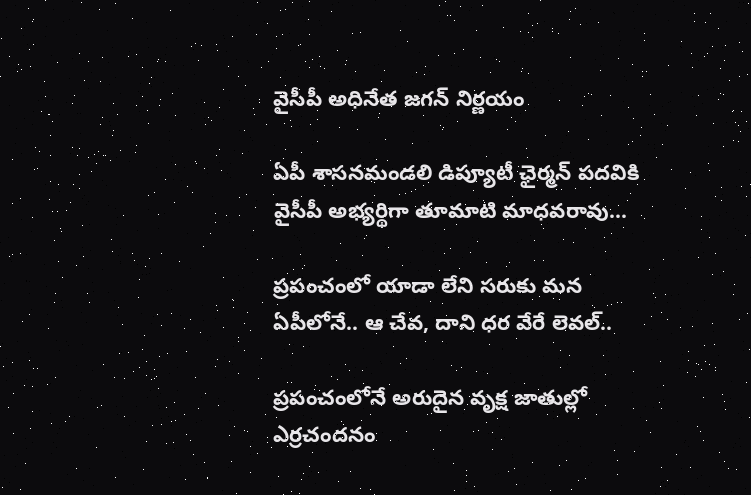వైసీపీ అధినేత జగన్ నిర్ణయం

ఏపీ శాసనమండలి డిప్యూటీ ఛైర్మన్‌ పదవికి వైసీపీ అభ్యర్థిగా తూమాటి మాధవరావు...

ప్రపంచంలో యాడా లేని సరుకు మన ఏపీలోనే.. ఆ చేవ, దాని ధర వేరే లెవల్..

ప్రపంచంలోనే అరుదైన వృక్ష జాతుల్లో ఎర్రచందనం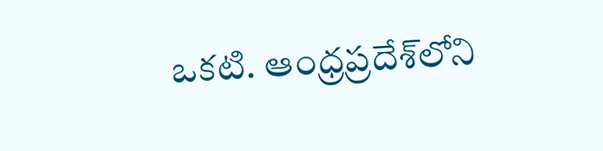ఒకటి. ఆంధ్రప్రదేశ్‌లోని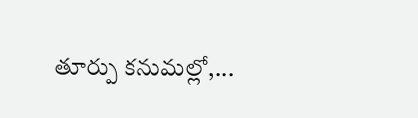తూర్పు కనుమల్లో,...